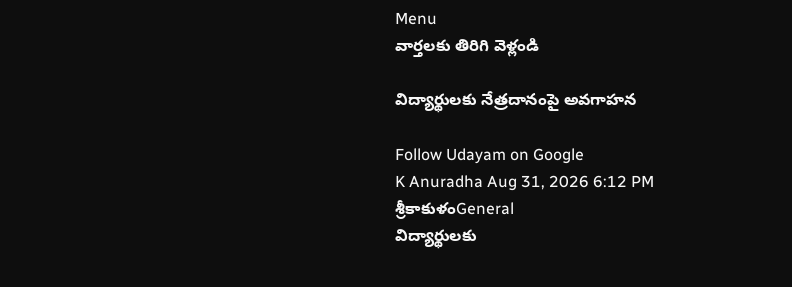Menu
వార్తలకు తిరిగి వెళ్లండి

విద్యార్థులకు నేత్రదానంపై అవగాహన

Follow Udayam on Google
K Anuradha Aug 31, 2026 6:12 PM శ్రీకాకుళంGeneral
విద్యార్థులకు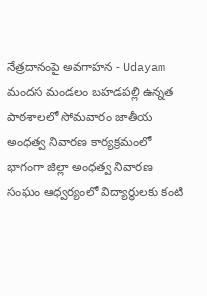నేత్రదానంపై అవగాహన - Udayam
మందస మండలం బహడపల్లి ఉన్నత పాఠశాలలో సోమవారం జాతీయ అంధత్వ నివారణ కార్యక్రమంలో భాగంగా జిల్లా అంధత్వ నివారణ సంఘం ఆధ్వర్యంలో విద్యార్థులకు కంటి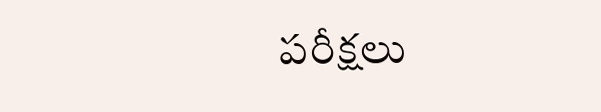పరీక్షలు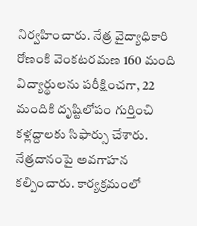నిర్వహించారు. నేత్ర వైద్యాధికారి రోణంకి వెంకటరమణ 160 మంది విద్యార్థులను పరీక్షించగా, 22 మందికి దృష్టిలోపం గుర్తించి కళ్లద్దాలకు సిఫార్సు చేశారు. నేత్రదానంపై అవగాహన కల్పించారు. కార్యక్రమంలో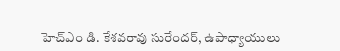హెచ్‌ఎం డి. కేశవరావు సురేందర్, ఉపాధ్యాయులు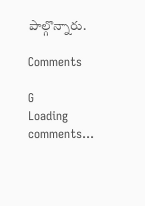పాల్గొన్నారు.

Comments

G
Loading comments...